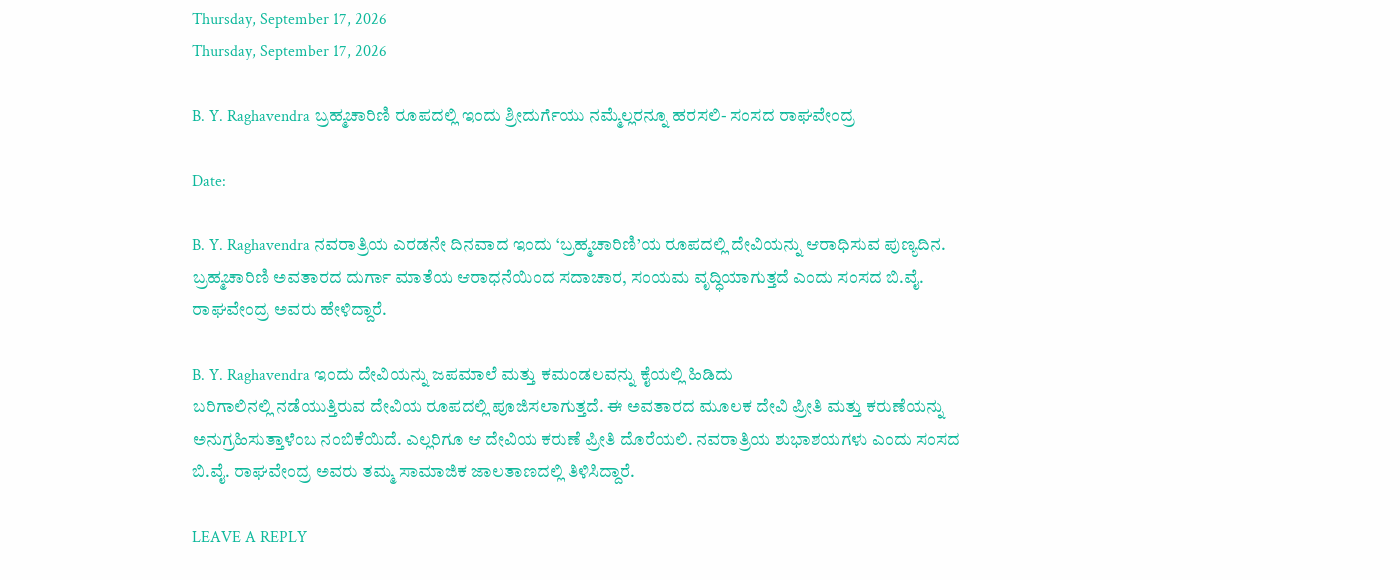Thursday, September 17, 2026
Thursday, September 17, 2026

B. Y. Raghavendra ಬ್ರಹ್ಮಚಾರಿಣಿ ರೂಪದಲ್ಲಿ ಇಂದು ಶ್ರೀದುರ್ಗೆಯು ನಮ್ಮೆಲ್ಲರನ್ನೂ ಹರಸಲಿ- ಸಂಸದ ರಾಘವೇಂದ್ರ

Date:

B. Y. Raghavendra ನವರಾತ್ರಿಯ ಎರಡನೇ ದಿನವಾದ ಇಂದು ‘ಬ್ರಹ್ಮಚಾರಿಣಿ’ಯ ರೂಪದಲ್ಲಿ ದೇವಿಯನ್ನು ಆರಾಧಿಸುವ ಪುಣ್ಯದಿನ. ಬ್ರಹ್ಮಚಾರಿಣಿ ಅವತಾರದ ದುರ್ಗಾ ಮಾತೆಯ ಆರಾಧನೆಯಿಂದ ಸದಾಚಾರ, ಸಂಯಮ ವೃದ್ಧಿಯಾಗುತ್ತದೆ ಎಂದು ಸಂಸದ ಬಿ.ವೈ. ರಾಘವೇಂದ್ರ ಅವರು ಹೇಳಿದ್ದಾರೆ.

B. Y. Raghavendra ಇಂದು ದೇವಿಯನ್ನು ಜಪಮಾಲೆ ಮತ್ತು ಕಮಂಡಲವನ್ನು ಕೈಯಲ್ಲಿ ಹಿಡಿದು
ಬರಿಗಾಲಿನಲ್ಲಿ ನಡೆಯುತ್ತಿರುವ ದೇವಿಯ ರೂಪದಲ್ಲಿ ಪೂಜಿಸಲಾಗುತ್ತದೆ. ಈ ಅವತಾರದ ಮೂಲಕ ದೇವಿ ಪ್ರೀತಿ ಮತ್ತು ಕರುಣೆಯನ್ನು ಅನುಗ್ರಹಿಸುತ್ತಾಳೆಂಬ ನಂಬಿಕೆಯಿದೆ. ಎಲ್ಲರಿಗೂ ಆ ದೇವಿಯ ಕರುಣೆ ಪ್ರೀತಿ ದೊರೆಯಲಿ. ನವರಾತ್ರಿಯ ಶುಭಾಶಯಗಳು ಎಂದು ಸಂಸದ ಬಿ.ವೈ. ರಾಘವೇಂದ್ರ ಅವರು ತಮ್ಮ ಸಾಮಾಜಿಕ ಜಾಲತಾಣದಲ್ಲಿ ತಿಳಿಸಿದ್ದಾರೆ.

LEAVE A REPLY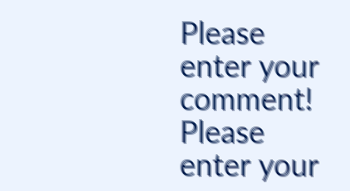Please enter your comment!
Please enter your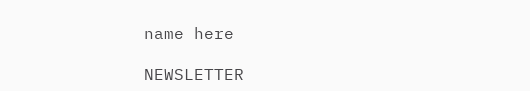name here

NEWSLETTER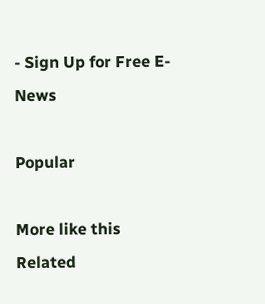- Sign Up for Free E-News

Popular

More like this
Related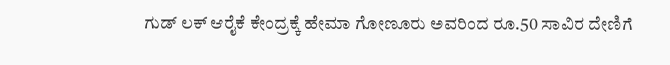ಗುಡ್ ಲಕ್ ಆರೈಕೆ ಕೇಂದ್ರಕ್ಕೆ ಹೇಮಾ ಗೋಣೂರು ಅವರಿಂದ ರೂ.50 ಸಾವಿರ ದೇಣಿಗೆ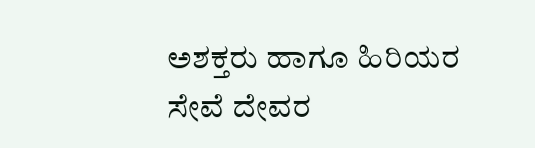ಅಶಕ್ತರು ಹಾಗೂ ಹಿರಿಯರ ಸೇವೆ ದೇವರ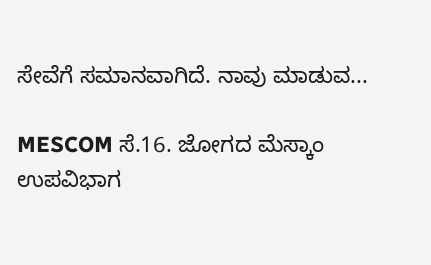ಸೇವೆಗೆ ಸಮಾನವಾಗಿದೆ. ನಾವು ಮಾಡುವ...

MESCOM ಸೆ.16. ಜೋಗದ ಮೆಸ್ಕಾಂ ಉಪವಿಭಾಗ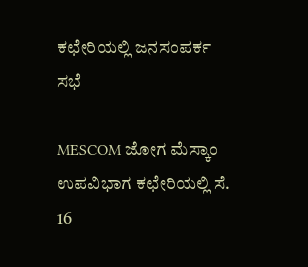ಕಛೇರಿಯಲ್ಲಿ ಜನಸಂಪರ್ಕ ಸಭೆ

MESCOM ಜೋಗ ಮೆಸ್ಕಾಂ ಉಪವಿಭಾಗ ಕಛೇರಿಯಲ್ಲಿ ಸೆ. 16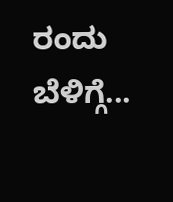ರಂದು ಬೆಳಿಗ್ಗೆ...